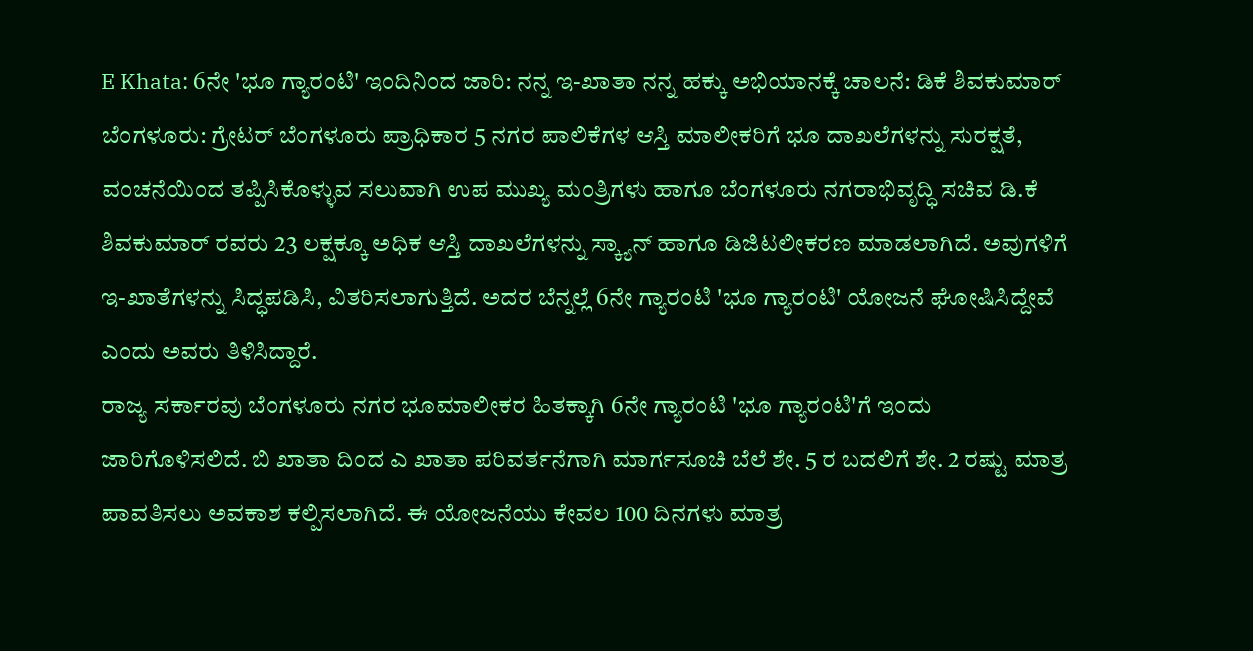E Khata: 6ನೇ 'ಭೂ ಗ್ಯಾರಂಟಿ' ಇಂದಿನಿಂದ ಜಾರಿ: ನನ್ನ ಇ-ಖಾತಾ ನನ್ನ ಹಕ್ಕು ಅಭಿಯಾನಕ್ಕೆ ಚಾಲನೆ: ಡಿಕೆ ಶಿವಕುಮಾರ್
ಬೆಂಗಳೂರು: ಗ್ರೇಟರ್ ಬೆಂಗಳೂರು ಪ್ರಾಧಿಕಾರ 5 ನಗರ ಪಾಲಿಕೆಗಳ ಆಸ್ತಿ ಮಾಲೀಕರಿಗೆ ಭೂ ದಾಖಲೆಗಳನ್ನು ಸುರಕ್ಷತೆ, ವಂಚನೆಯಿಂದ ತಪ್ಪಿಸಿಕೊಳ್ಳುವ ಸಲುವಾಗಿ ಉಪ ಮುಖ್ಯ ಮಂತ್ರಿಗಳು ಹಾಗೂ ಬೆಂಗಳೂರು ನಗರಾಭಿವೃದ್ಧಿ ಸಚಿವ ಡಿ.ಕೆ ಶಿವಕುಮಾರ್ ರವರು 23 ಲಕ್ಷಕ್ಕೂ ಅಧಿಕ ಆಸ್ತಿ ದಾಖಲೆಗಳನ್ನು ಸ್ಕ್ಯಾನ್ ಹಾಗೂ ಡಿಜಿಟಲೀಕರಣ ಮಾಡಲಾಗಿದೆ. ಅವುಗಳಿಗೆ ಇ-ಖಾತೆಗಳನ್ನು ಸಿದ್ಧಪಡಿಸಿ, ವಿತರಿಸಲಾಗುತ್ತಿದೆ. ಅದರ ಬೆನ್ನಲ್ಲೆ 6ನೇ ಗ್ಯಾರಂಟಿ 'ಭೂ ಗ್ಯಾರಂಟಿ' ಯೋಜನೆ ಘೋಷಿಸಿದ್ದೇವೆ ಎಂದು ಅವರು ತಿಳಿಸಿದ್ದಾರೆ.
ರಾಜ್ಯ ಸರ್ಕಾರವು ಬೆಂಗಳೂರು ನಗರ ಭೂಮಾಲೀಕರ ಹಿತಕ್ಕಾಗಿ 6ನೇ ಗ್ಯಾರಂಟಿ 'ಭೂ ಗ್ಯಾರಂಟಿ'ಗೆ ಇಂದು ಜಾರಿಗೊಳಿಸಲಿದೆ. ಬಿ ಖಾತಾ ದಿಂದ ಎ ಖಾತಾ ಪರಿವರ್ತನೆಗಾಗಿ ಮಾರ್ಗಸೂಚಿ ಬೆಲೆ ಶೇ. 5 ರ ಬದಲಿಗೆ ಶೇ. 2 ರಷ್ಟು ಮಾತ್ರ ಪಾವತಿಸಲು ಅವಕಾಶ ಕಲ್ಪಿಸಲಾಗಿದೆ. ಈ ಯೋಜನೆಯು ಕೇವಲ 100 ದಿನಗಳು ಮಾತ್ರ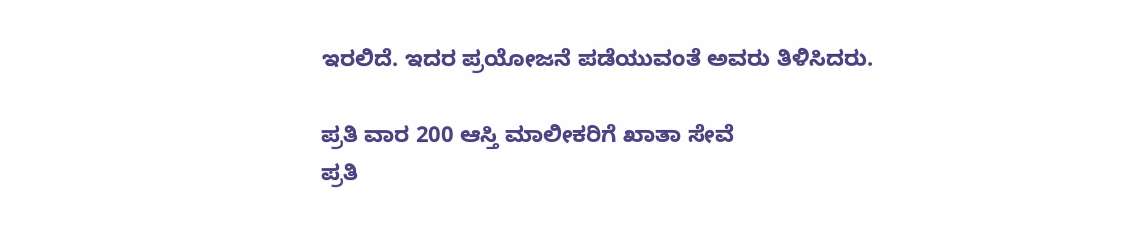ಇರಲಿದೆ. ಇದರ ಪ್ರಯೋಜನೆ ಪಡೆಯುವಂತೆ ಅವರು ತಿಳಿಸಿದರು.

ಪ್ರತಿ ವಾರ 200 ಆಸ್ತಿ ಮಾಲೀಕರಿಗೆ ಖಾತಾ ಸೇವೆ
ಪ್ರತಿ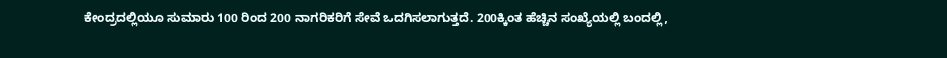ಕೇಂದ್ರದಲ್ಲಿಯೂ ಸುಮಾರು 100 ರಿಂದ 200 ನಾಗರಿಕರಿಗೆ ಸೇವೆ ಒದಗಿಸಲಾಗುತ್ತದೆ. 200ಕ್ಕಿಂತ ಹೆಚ್ಚಿನ ಸಂಖ್ಯೆಯಲ್ಲಿ ಬಂದಲ್ಲಿ,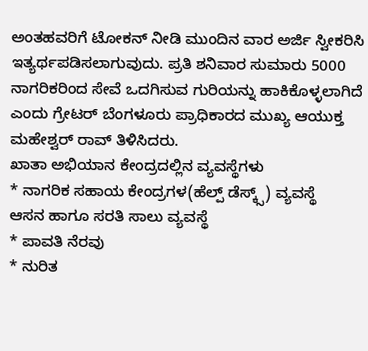ಅಂತಹವರಿಗೆ ಟೋಕನ್ ನೀಡಿ ಮುಂದಿನ ವಾರ ಅರ್ಜಿ ಸ್ವೀಕರಿಸಿ ಇತ್ಯರ್ಥಪಡಿಸಲಾಗುವುದು. ಪ್ರತಿ ಶನಿವಾರ ಸುಮಾರು 5000 ನಾಗರಿಕರಿಂದ ಸೇವೆ ಒದಗಿಸುವ ಗುರಿಯನ್ನು ಹಾಕಿಕೊಳ್ಳಲಾಗಿದೆ ಎಂದು ಗ್ರೇಟರ್ ಬೆಂಗಳೂರು ಪ್ರಾಧಿಕಾರದ ಮುಖ್ಯ ಆಯುಕ್ತ ಮಹೇಶ್ವರ್ ರಾವ್ ತಿಳಿಸಿದರು.
ಖಾತಾ ಅಭಿಯಾನ ಕೇಂದ್ರದಲ್ಲಿನ ವ್ಯವಸ್ಥೆಗಳು
* ನಾಗರಿಕ ಸಹಾಯ ಕೇಂದ್ರಗಳ(ಹೆಲ್ಪ್ ಡೆಸ್ಕ್ಸ್) ವ್ಯವಸ್ಥೆ
ಆಸನ ಹಾಗೂ ಸರತಿ ಸಾಲು ವ್ಯವಸ್ಥೆ
* ಪಾವತಿ ನೆರವು
* ನುರಿತ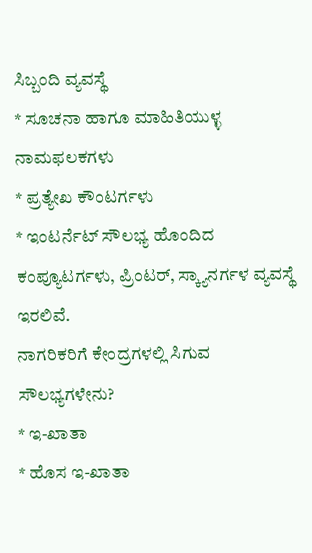ಸಿಬ್ಬಂದಿ ವ್ಯವಸ್ಥೆ
* ಸೂಚನಾ ಹಾಗೂ ಮಾಹಿತಿಯುಳ್ಳ ನಾಮಫಲಕಗಳು
* ಪ್ರತ್ಯೇಖ ಕೌಂಟರ್ಗಳು
* ಇಂಟರ್ನೆಟ್ ಸೌಲಭ್ಯ ಹೊಂದಿದ ಕಂಪ್ಯೂಟರ್ಗಳು, ಪ್ರಿಂಟರ್, ಸ್ಕ್ಯಾನರ್ಗಳ ವ್ಯವಸ್ಥೆ ಇರಲಿವೆ.
ನಾಗರಿಕರಿಗೆ ಕೇಂದ್ರಗಳಲ್ಲಿ ಸಿಗುವ ಸೌಲಭ್ಯಗಳೇನು?
* ಇ-ಖಾತಾ
* ಹೊಸ ಇ-ಖಾತಾ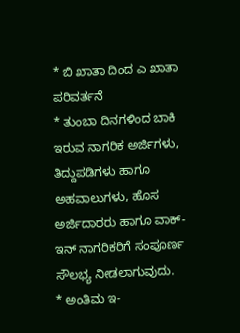* ಬಿ ಖಾತಾ ದಿಂದ ಎ ಖಾತಾ ಪರಿವರ್ತನೆ
* ತುಂಬಾ ದಿನಗಳಿಂದ ಬಾಕಿ ಇರುವ ನಾಗರಿಕ ಅರ್ಜಿಗಳು, ತಿದ್ದುಪಡಿಗಳು ಹಾಗೂ ಅಹವಾಲುಗಳು, ಹೊಸ ಅರ್ಜಿದಾರರು ಹಾಗೂ ವಾಕ್-ಇನ್ ನಾಗರಿಕರಿಗೆ ಸಂಪೂರ್ಣ ಸೌಲಭ್ಯ ನೀಡಲಾಗುವುದು.
* ಅಂತಿಮ ಇ-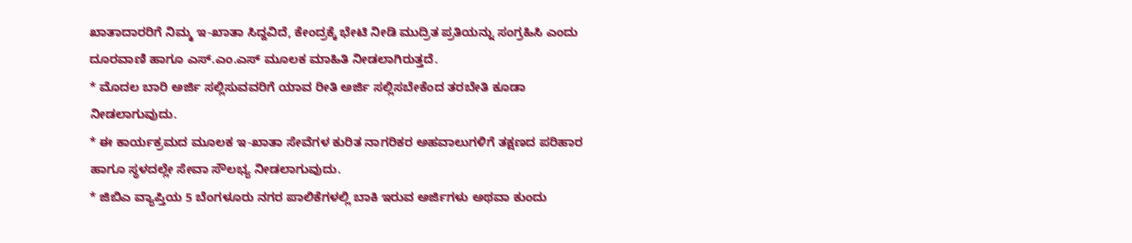ಖಾತಾದಾರರಿಗೆ ನಿಮ್ಮ ಇ-ಖಾತಾ ಸಿದ್ದವಿದೆ, ಕೇಂದ್ರಕ್ಕೆ ಭೇಟಿ ನೀಡಿ ಮುದ್ರಿತ ಪ್ರತಿಯನ್ನು ಸಂಗ್ರಹಿಸಿ ಎಂದು ದೂರವಾಣಿ ಹಾಗೂ ಎಸ್.ಎಂ.ಎಸ್ ಮೂಲಕ ಮಾಹಿತಿ ನೀಡಲಾಗಿರುತ್ತದೆ.
* ಮೊದಲ ಬಾರಿ ಅರ್ಜಿ ಸಲ್ಲಿಸುವವರಿಗೆ ಯಾವ ರೀತಿ ಅರ್ಜಿ ಸಲ್ಲಿಸಬೇಕೆಂದ ತರಬೇತಿ ಕೂಡಾ ನೀಡಲಾಗುವುದು.
* ಈ ಕಾರ್ಯಕ್ರಮದ ಮೂಲಕ ಇ-ಖಾತಾ ಸೇವೆಗಳ ಕುರಿತ ನಾಗರಿಕರ ಅಹವಾಲುಗಳಿಗೆ ತಕ್ಷಣದ ಪರಿಹಾರ ಹಾಗೂ ಸ್ಥಳದಲ್ಲೇ ಸೇವಾ ಸೌಲಭ್ಯ ನೀಡಲಾಗುವುದು.
* ಜಿಬಿಎ ವ್ಯಾಪ್ತಿಯ 5 ಬೆಂಗಳೂರು ನಗರ ಪಾಲಿಕೆಗಳಲ್ಲಿ ಬಾಕಿ ಇರುವ ಅರ್ಜಿಗಳು ಅಥವಾ ಕುಂದು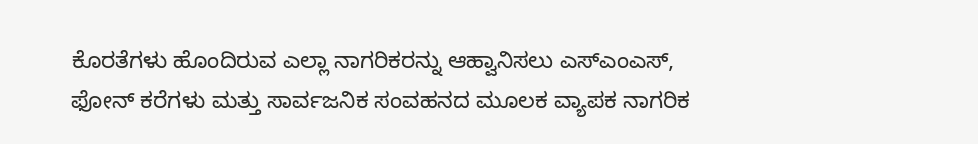ಕೊರತೆಗಳು ಹೊಂದಿರುವ ಎಲ್ಲಾ ನಾಗರಿಕರನ್ನು ಆಹ್ವಾನಿಸಲು ಎಸ್ಎಂಎಸ್, ಫೋನ್ ಕರೆಗಳು ಮತ್ತು ಸಾರ್ವಜನಿಕ ಸಂವಹನದ ಮೂಲಕ ವ್ಯಾಪಕ ನಾಗರಿಕ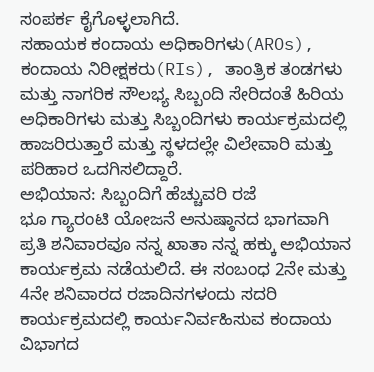ಸಂಪರ್ಕ ಕೈಗೊಳ್ಳಲಾಗಿದೆ.
ಸಹಾಯಕ ಕಂದಾಯ ಅಧಿಕಾರಿಗಳು(AROs), ಕಂದಾಯ ನಿರೀಕ್ಷಕರು(RIs), ತಾಂತ್ರಿಕ ತಂಡಗಳು ಮತ್ತು ನಾಗರಿಕ ಸೌಲಭ್ಯ ಸಿಬ್ಬಂದಿ ಸೇರಿದಂತೆ ಹಿರಿಯ ಅಧಿಕಾರಿಗಳು ಮತ್ತು ಸಿಬ್ಬಂದಿಗಳು ಕಾರ್ಯಕ್ರಮದಲ್ಲಿ ಹಾಜರಿರುತ್ತಾರೆ ಮತ್ತು ಸ್ಥಳದಲ್ಲೇ ವಿಲೇವಾರಿ ಮತ್ತು ಪರಿಹಾರ ಒದಗಿಸಲಿದ್ದಾರೆ.
ಅಭಿಯಾನ: ಸಿಬ್ಬಂದಿಗೆ ಹೆಚ್ಚುವರಿ ರಜೆ
ಭೂ ಗ್ಯಾರಂಟಿ ಯೋಜನೆ ಅನುಷ್ಠಾನದ ಭಾಗವಾಗಿ ಪ್ರತಿ ಶನಿವಾರವೂ ನನ್ನ ಖಾತಾ ನನ್ನ ಹಕ್ಕು ಅಭಿಯಾನ ಕಾರ್ಯಕ್ರಮ ನಡೆಯಲಿದೆ. ಈ ಸಂಬಂಧ 2ನೇ ಮತ್ತು 4ನೇ ಶನಿವಾರದ ರಜಾದಿನಗಳಂದು ಸದರಿ ಕಾರ್ಯಕ್ರಮದಲ್ಲಿ ಕಾರ್ಯನಿರ್ವಹಿಸುವ ಕಂದಾಯ ವಿಭಾಗದ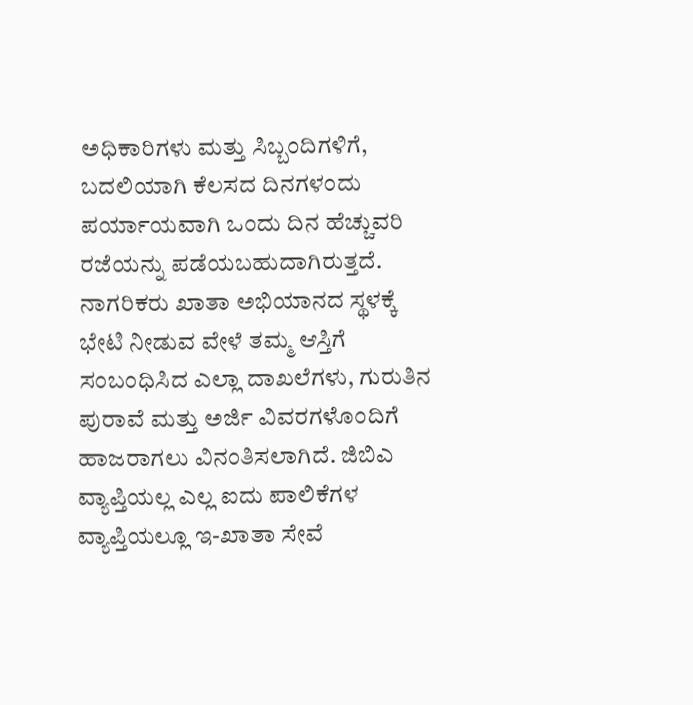ಅಧಿಕಾರಿಗಳು ಮತ್ತು ಸಿಬ್ಬಂದಿಗಳಿಗೆ, ಬದಲಿಯಾಗಿ ಕೆಲಸದ ದಿನಗಳಂದು ಪರ್ಯಾಯವಾಗಿ ಒಂದು ದಿನ ಹೆಚ್ಚುವರಿ ರಜೆಯನ್ನು ಪಡೆಯಬಹುದಾಗಿರುತ್ತದೆ.
ನಾಗರಿಕರು ಖಾತಾ ಅಭಿಯಾನದ ಸ್ಥಳಕ್ಕೆ ಭೇಟಿ ನೀಡುವ ವೇಳೆ ತಮ್ಮ ಆಸ್ತಿಗೆ ಸಂಬಂಧಿಸಿದ ಎಲ್ಲಾ ದಾಖಲೆಗಳು, ಗುರುತಿನ ಪುರಾವೆ ಮತ್ತು ಅರ್ಜಿ ವಿವರಗಳೊಂದಿಗೆ ಹಾಜರಾಗಲು ವಿನಂತಿಸಲಾಗಿದೆ. ಜಿಬಿಎ ವ್ಯಾಪ್ತಿಯಲ್ಲ ಎಲ್ಲ ಐದು ಪಾಲಿಕೆಗಳ ವ್ಯಾಪ್ತಿಯಲ್ಲೂ ಇ-ಖಾತಾ ಸೇವೆ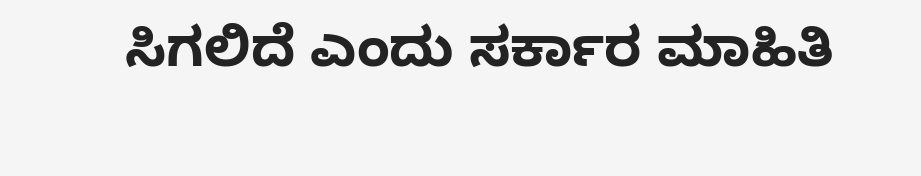ಸಿಗಲಿದೆ ಎಂದು ಸರ್ಕಾರ ಮಾಹಿತಿ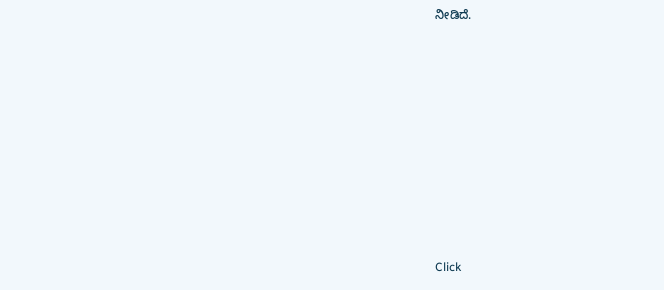ನೀಡಿದೆ.














Click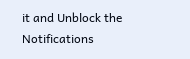it and Unblock the Notifications